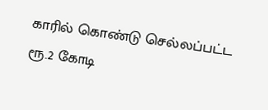காரில் கொண்டு செல்லப்பட்ட ரூ.2 கோடி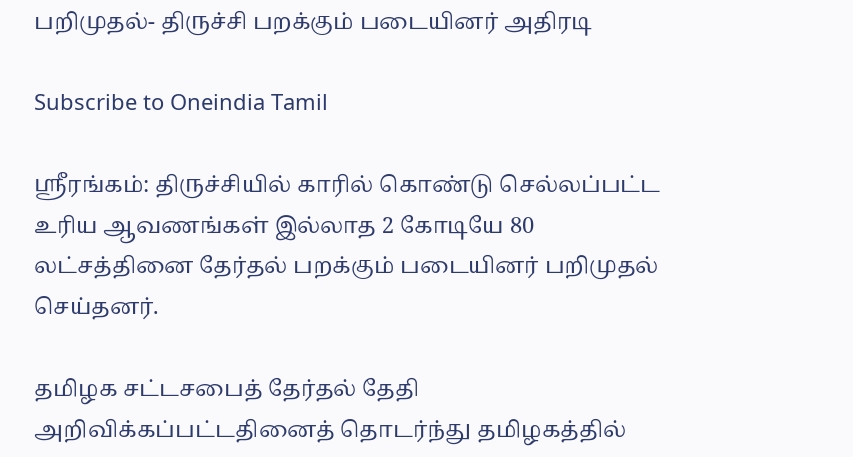பறிமுதல்- திருச்சி பறக்கும் படையினர் அதிரடி

Subscribe to Oneindia Tamil

ஸ்ரீரங்கம்: திருச்சியில் காரில் கொண்டு செல்லப்பட்ட உரிய ஆவணங்கள் இல்லாத 2 கோடியே 80 லட்சத்தினை தேர்தல் பறக்கும் படையினர் பறிமுதல் செய்தனர்.

தமிழக சட்டசபைத் தேர்தல் தேதி அறிவிக்கப்பட்டதினைத் தொடர்ந்து தமிழகத்தில்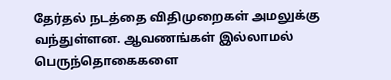தேர்தல் நடத்தை விதிமுறைகள் அமலுக்கு வந்துள்ளன. ஆவணங்கள் இல்லாமல் பெருந்தொகைகளை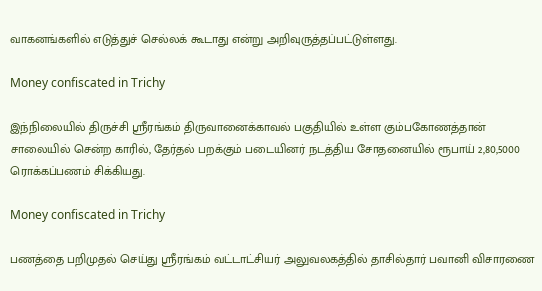வாகனங்களில் எடுத்துச் செல்லக் கூடாது என்று அறிவுருத்தப்பட்டுள்ளது.

Money confiscated in Trichy

இந்நிலையில் திருச்சி ஸ்ரீரங்கம் திருவானைக்காவல் பகுதியில் உள்ள கும்பகோணத்தான் சாலையில் சென்ற காரில், தேர்தல் பறக்கும் படையினர் நடத்திய சோதனையில் ரூபாய் 2,80,5000 ரொக்கப்பணம் சிக்கியது.

Money confiscated in Trichy

பணத்தை பறிமுதல் செய்து ஸ்ரீரங்கம் வட்டாட்சியர் அலுவலகத்தில் தாசில்தார் பவானி விசாரணை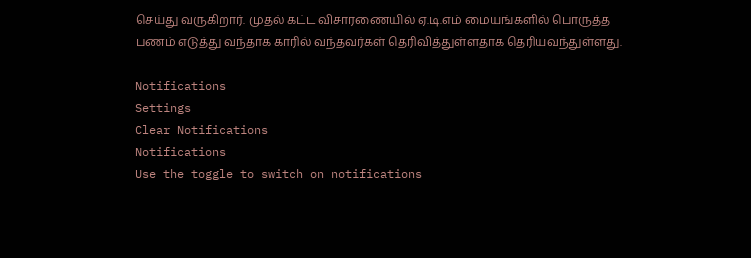செய்து வருகிறார். முதல் கட்ட விசாரணையில் ஏ.டி.எம் மையங்களில் பொருத்த பணம் எடுத்து வந்தாக காரில் வந்தவர்கள் தெரிவித்துள்ளதாக தெரியவந்துள்ளது.

Notifications
Settings
Clear Notifications
Notifications
Use the toggle to switch on notifications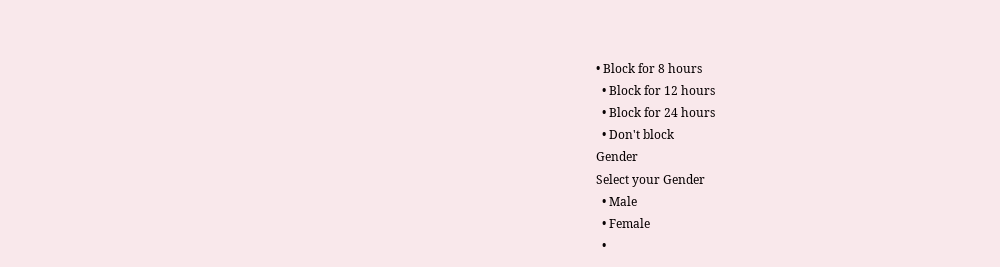• Block for 8 hours
  • Block for 12 hours
  • Block for 24 hours
  • Don't block
Gender
Select your Gender
  • Male
  • Female
  •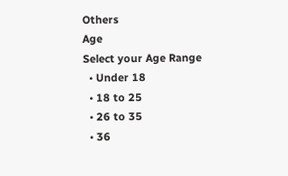Others
Age
Select your Age Range
  • Under 18
  • 18 to 25
  • 26 to 35
  • 36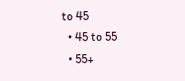to 45
  • 45 to 55
  • 55+